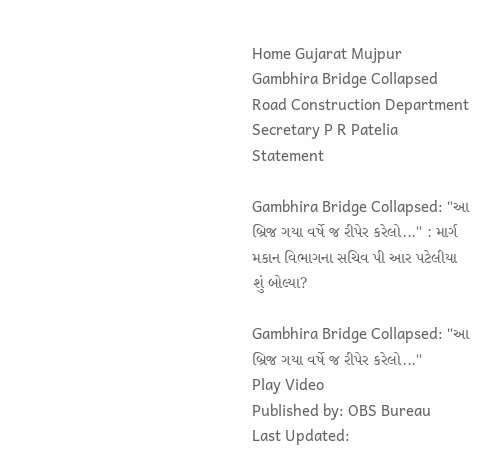Home Gujarat Mujpur Gambhira Bridge Collapsed Road Construction Department Secretary P R Patelia Statement

Gambhira Bridge Collapsed: ''આ બ્રિજ ગયા વર્ષે જ રીપેર કરેલો...'' : માર્ગ મકાન વિભાગના સચિવ પી આર પટેલીયા શું બોલ્યા?

Gambhira Bridge Collapsed: ''આ બ્રિજ ગયા વર્ષે જ રીપેર કરેલો...''
Play Video
Published by: OBS Bureau
Last Updated: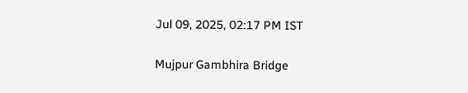Jul 09, 2025, 02:17 PM IST

Mujpur Gambhira Bridge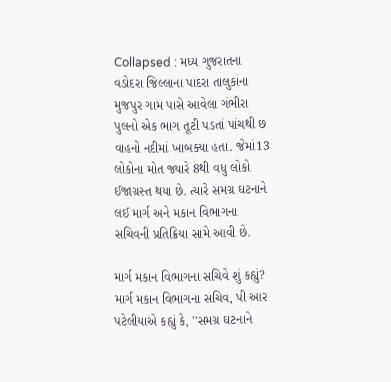Collapsed : મધ્ય ગુજરાતના વડોદરા જિલ્લાના પાદરા તાલુકાના મુજપુર ગામ પાસે આવેલા ગંભીરા પુલનો એક ભાગ તૂટી પડતાં પાંચથી છ વાહનો નદીમાં ખાબક્યા હતા. જેમાં13 લોકોના મોત જ્યારે 8થી વધુ લોકો ઈજાગ્રસ્ત થયા છે. ત્યારે સમગ્ર ઘટનાને લઈ માર્ગ અને મકાન વિભાગના સચિવની પ્રતિક્રિયા સામે આવી છે.

માર્ગ મકાન વિભાગના સચિવે શું કહ્યું?
માર્ગ મકાન વિભાગના સચિવ, પી આર પટેલીયાએ કહ્યું કે, ''સમગ્ર ઘટનાને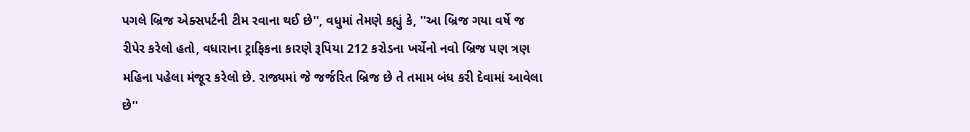પગલે બ્રિજ એક્સપર્ટની ટીમ રવાના થઈ છે'', વધુમાં તેમણે કહ્યું કે, ''આ બ્રિજ ગયા વર્ષે જ રીપેર કરેલો હતો, વધારાના ટ્રાફિકના કારણે રૂપિયા 212 કરોડના ખર્ચેનો નવો બ્રિજ પણ ત્રણ મહિના પહેલા મંજૂર કરેલો છે. રાજ્યમાં જે જર્જરિત બ્રિજ છે તે તમામ બંધ કરી દેવામાં આવેલા છે''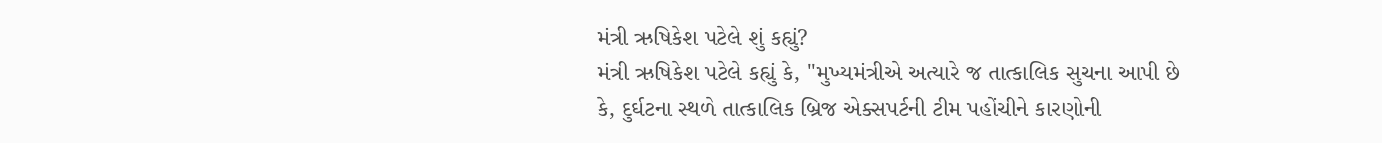મંત્રી ઋષિકેશ પટેલે શું કહ્યું?
મંત્રી ઋષિકેશ પટેલે કહ્યું કે, ''મુખ્યમંત્રીએ અત્યારે જ તાત્કાલિક સુચના આપી છે કે, દુર્ઘટના સ્થળે તાત્કાલિક બ્રિજ એક્સપર્ટની ટીમ પહોંચીને કારણોની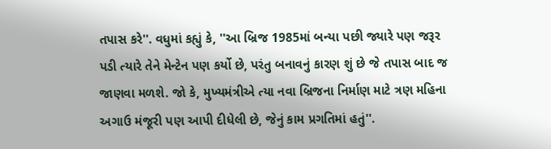તપાસ કરે''. વધુમાં કહ્યું કે, ''આ બ્રિજ 1985માં બન્યા પછી જ્યારે પણ જરૂર પડી ત્યારે તેને મેન્ટેન પણ કર્યો છે, પરંતુ બનાવનું કારણ શું છે જે તપાસ બાદ જ જાણવા મળશે. જો કે, મુખ્યમંત્રીએ ત્યા નવા બ્રિજના નિર્માણ માટે ત્રણ મહિના અગાઉ મંજૂરી પણ આપી દીધેલી છે, જેનું કામ પ્રગતિમાં હતું''.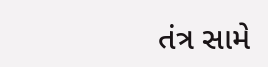તંત્ર સામે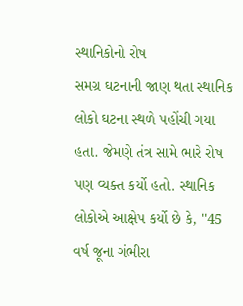સ્થાનિકોનો રોષ
સમગ્ર ઘટનાની જાણ થતા સ્થાનિક લોકો ઘટના સ્થળે પહોંચી ગયા હતા. જેમણે તંત્ર સામે ભારે રોષ પણ વ્યક્ત કર્યો હતો. સ્થાનિક લોકોએ આક્ષેપ કર્યો છે કે, ''45 વર્ષ જૂના ગંભીરા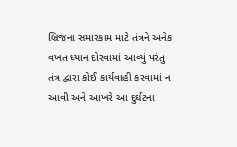બ્રિજના સમારકામ માટે તંત્રને અનેક વખત ધ્યાન દોરવામાં આવ્યું પરંતુ તંત્ર દ્વારા કોઈ કાર્યવાહી કરવામાં ન આવી અને આખરે આ દુર્ઘટના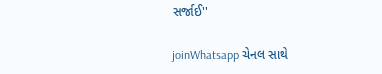સર્જાઈ''

joinWhatsapp ચેનલ સાથે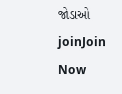જોડાઓ
joinJoin Now